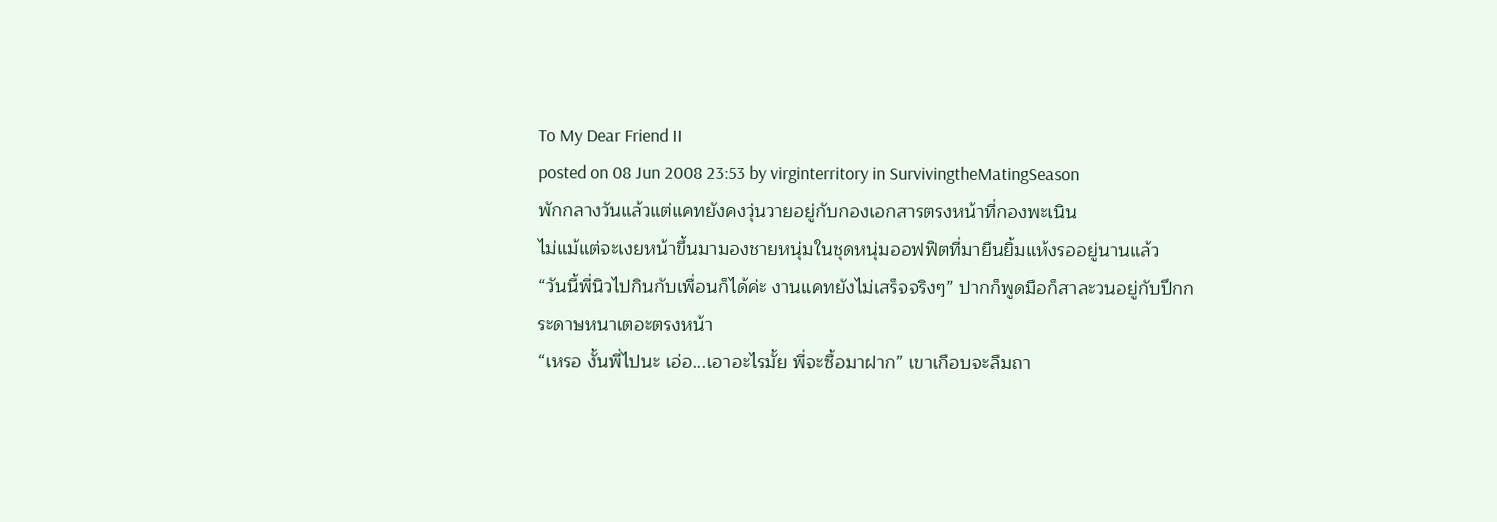To My Dear Friend II
posted on 08 Jun 2008 23:53 by virginterritory in SurvivingtheMatingSeason
พักกลางวันแล้วแต่แคทยังคงวุ่นวายอยู่กับกองเอกสารตรงหน้าที่กองพะเนิน
ไม่แม้แต่จะเงยหน้าขึ้นมามองชายหนุ่มในชุดหนุ่มออฟฟิตที่มายืนยิ้มแห้งรออยู่นานแล้ว
“วันนี้พี่นิวไปกินกับเพื่อนก็ได้ค่ะ งานแคทยังไม่เสร็จจริงๆ” ปากก็พูดมือก็สาละวนอยู่กับปึกกระดาษหนาเตอะตรงหน้า
“เหรอ งั้นพี่ไปนะ เอ่อ...เอาอะไรมั้ย พี่จะซื้อมาฝาก” เขาเกือบจะลืมถา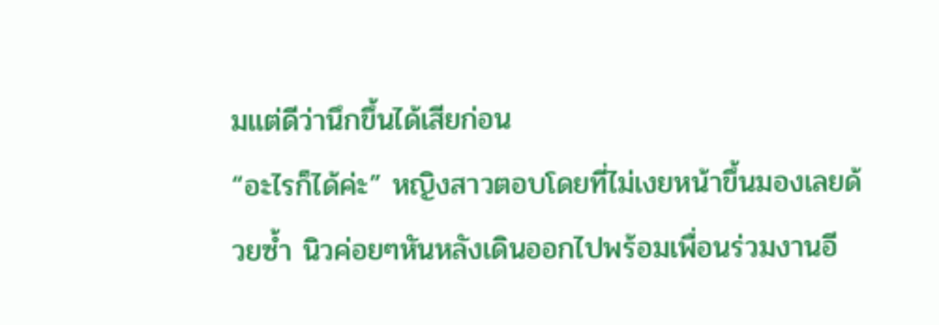มแต่ดีว่านึกขึ้นได้เสียก่อน
“อะไรก็ได้ค่ะ” หญิงสาวตอบโดยที่ไม่เงยหน้าขึ้นมองเลยด้วยซ้ำ นิวค่อยๆหันหลังเดินออกไปพร้อมเพื่อนร่วมงานอี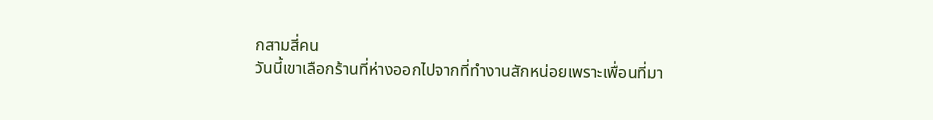กสามสี่คน
วันนี้เขาเลือกร้านที่ห่างออกไปจากที่ทำงานสักหน่อยเพราะเพื่อนที่มา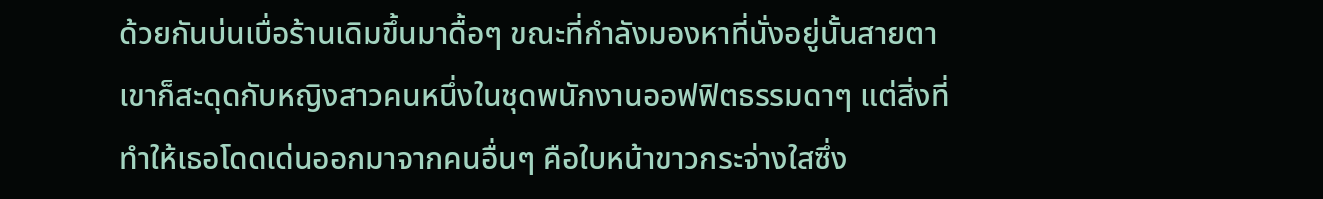ด้วยกันบ่นเบื่อร้านเดิมขึ้นมาดื้อๆ ขณะที่กำลังมองหาที่นั่งอยู่นั้นสายตาเขาก็สะดุดกับหญิงสาวคนหนึ่งในชุดพนักงานออฟฟิตธรรมดาๆ แต่สิ่งที่ทำให้เธอโดดเด่นออกมาจากคนอื่นๆ คือใบหน้าขาวกระจ่างใสซึ่ง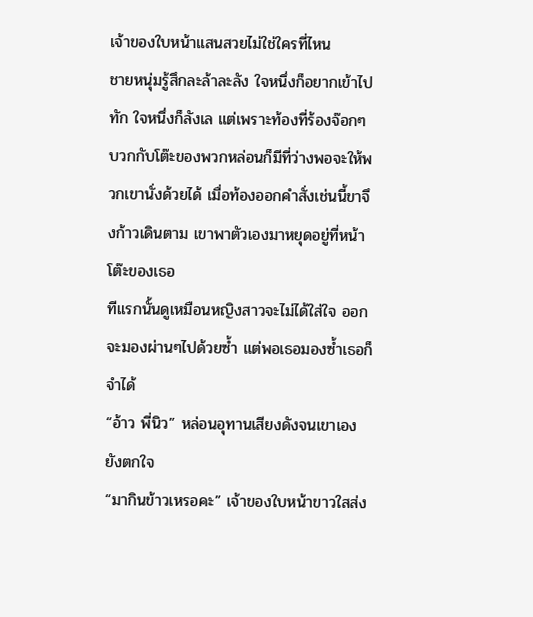เจ้าของใบหน้าแสนสวยไม่ใช่ใครที่ไหน
ชายหนุ่มรู้สึกละล้าละลัง ใจหนึ่งก็อยากเข้าไปทัก ใจหนึ่งก็ลังเล แต่เพราะท้องที่ร้องจ๊อกๆ บวกกับโต๊ะของพวกหล่อนก็มีที่ว่างพอจะให้พวกเขานั่งด้วยได้ เมื่อท้องออกคำสั่งเช่นนี้ขาจึงก้าวเดินตาม เขาพาตัวเองมาหยุดอยู่ที่หน้าโต๊ะของเธอ
ทีแรกนั้นดูเหมือนหญิงสาวจะไม่ได้ใส่ใจ ออกจะมองผ่านๆไปด้วยซ้ำ แต่พอเธอมองซ้ำเธอก็จำได้
“อ้าว พี่นิว” หล่อนอุทานเสียงดังจนเขาเองยังตกใจ
“มากินข้าวเหรอคะ” เจ้าของใบหน้าขาวใสส่ง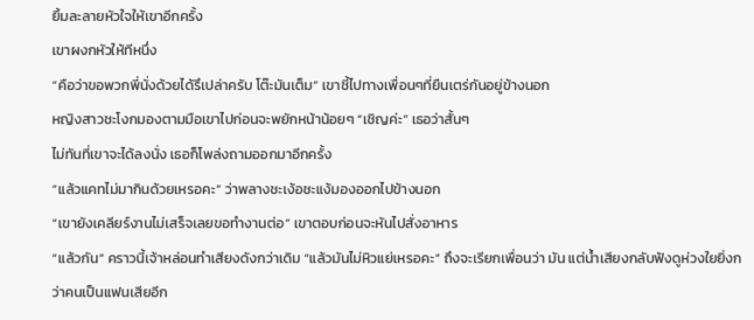ยิ้มละลายหัวใจให้เขาอีกครั้ง
เขาผงกหัวให้ทีหนึ่ง
“คือว่าขอพวกพี่นั่งด้วยได้รึเปล่าครับ โต๊ะมันเต็ม” เขาชี้ไปทางเพื่อนๆที่ยืนเตร่กันอยู่ข้างนอก
หญิงสาวชะโงกมองตามมือเขาไปก่อนจะพยักหน้าน้อยๆ “เชิญค่ะ” เธอว่าสั้นๆ
ไม่ทันที่เขาจะได้ลงนั่ง เธอก็โพล่งถามออกมาอีกครั้ง
“แล้วแคทไม่มากินด้วยเหรอคะ” ว่าพลางชะเง้อชะแง้มองออกไปข้างนอก
“เขายังเคลียร์งานไม่เสร็จเลยขอทำงานต่อ” เขาตอบก่อนจะหันไปสั่งอาหาร
“แล้วกัน” คราวนี้เจ้าหล่อนทำเสียงดังกว่าเดิม “แล้วมันไม่หิวแย่เหรอคะ” ถึงจะเรียกเพื่อนว่า มัน แต่น้ำเสียงกลับฟังดูห่วงใยยิ่งกว่าคนเป็นแฟนเสียอีก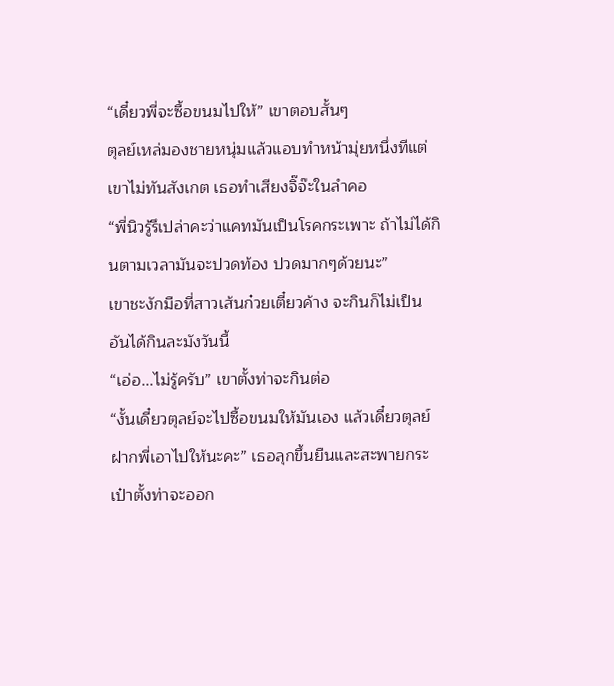“เดี๋ยวพี่จะซื้อขนมไปให้” เขาตอบสั้นๆ
ตุลย์เหล่มองชายหนุ่มแล้วแอบทำหน้ามุ่ยหนึ่งทีแต่เขาไม่ทันสังเกต เธอทำเสียงจิ๊จ๊ะในลำคอ
“พี่นิวรู้รึเปล่าคะว่าแคทมันเป็นโรคกระเพาะ ถ้าไม่ได้กินตามเวลามันจะปวดท้อง ปวดมากๆด้วยนะ”
เขาชะงักมือที่สาวเส้นก๋วยเตี๋ยวค้าง จะกินก็ไม่เป็นอันได้กินละมังวันนี้
“เอ่อ...ไม่รู้ครับ” เขาตั้งท่าจะกินต่อ
“งั้นเดี๋ยวตุลย์จะไปซื้อขนมให้มันเอง แล้วเดี๋ยวตุลย์ฝากพี่เอาไปให้นะคะ” เธอลุกขึ้นยืนและสะพายกระเป๋าตั้งท่าจะออก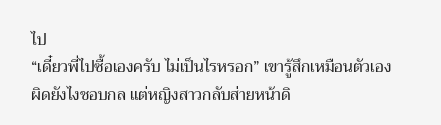ไป
“เดี๋ยวพี่ไปซื้อเองครับ ไม่เป็นไรหรอก” เขารู้สึกเหมือนตัวเองผิดยังไงชอบกล แต่หญิงสาวกลับส่ายหน้าดิ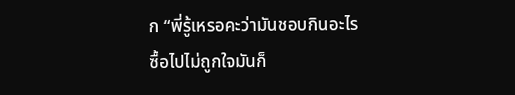ก “พี่รู้เหรอคะว่ามันชอบกินอะไร ซื้อไปไม่ถูกใจมันก็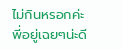ไม่กินหรอกค่ะ พี่อยู่เฉยๆน่ะดี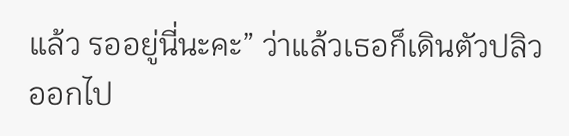แล้ว รออยู่นี่นะคะ” ว่าแล้วเธอก็เดินตัวปลิวออกไป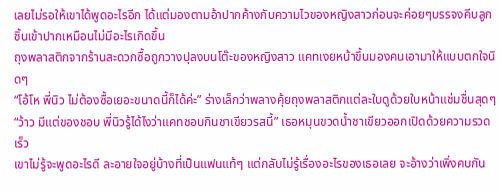เลยไม่รอให้เขาได้พูดอะไรอีก ได้แต่มองตามอ้าปากค้างกับความไวของหญิงสาวก่อนจะค่อยๆบรรจงคีบลูกชิ้นเข้าปากเหมือนไม่มีอะไรเกิดขึ้น
ถุงพลาสติกจากร้านสะดวกซื้อถูกวางปุลงบนโต๊ะของหญิงสาว แคทเงยหน้าขึ้นมองคนเอามาให้แบบตกใจนิดๆ
“โอ้โห พี่นิว ไม่ต้องซื้อเยอะขนาดนี้ก็ได้ค่ะ” ร่างเล็กว่าพลางคุ้ยถุงพลาสติกแต่ละใบดูด้วยใบหน้าแช่มชื่นสุดๆ “ว้าว มีแต่ของชอบ พี่นิวรู้ได้ไงว่าแคทชอบกินชาเขียวรสนี้” เธอหมุนขวดน้ำชาเขียวออกเปิดด้วยความรวดเร็ว
เขาไม่รู้จะพูดอะไรดี ละอายใจอยู่บ้างที่เป็นแฟนแท้ๆ แต่กลับไม่รู้เรื่องอะไรของเธอเลย จะอ้างว่าเพิ่งคบกัน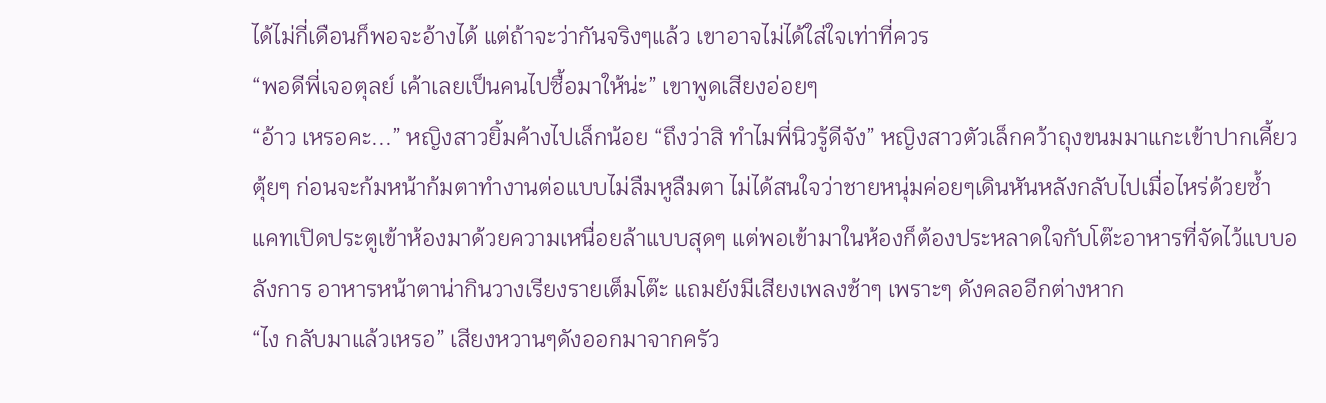ได้ไม่กี่เดือนก็พอจะอ้างได้ แต่ถ้าจะว่ากันจริงๆแล้ว เขาอาจไม่ได้ใส่ใจเท่าที่ควร
“พอดีพี่เจอตุลย์ เค้าเลยเป็นคนไปซื้อมาให้น่ะ” เขาพูดเสียงอ่อยๆ
“อ้าว เหรอคะ...” หญิงสาวยิ้มค้างไปเล็กน้อย “ถึงว่าสิ ทำไมพี่นิวรู้ดีจัง” หญิงสาวตัวเล็กคว้าถุงขนมมาแกะเข้าปากเคี้ยวตุ้ยๆ ก่อนจะก้มหน้าก้มตาทำงานต่อแบบไม่ลืมหูลืมตา ไม่ได้สนใจว่าชายหนุ่มค่อยๆเดินหันหลังกลับไปเมื่อไหร่ด้วยซ้ำ
แคทเปิดประตูเข้าห้องมาด้วยความเหนื่อยล้าแบบสุดๆ แต่พอเข้ามาในห้องก็ต้องประหลาดใจกับโต๊ะอาหารที่จัดไว้แบบอลังการ อาหารหน้าตาน่ากินวางเรียงรายเต็มโต๊ะ แถมยังมีเสียงเพลงช้าๆ เพราะๆ ดังคลออีกต่างหาก
“ไง กลับมาแล้วเหรอ” เสียงหวานๆดังออกมาจากครัว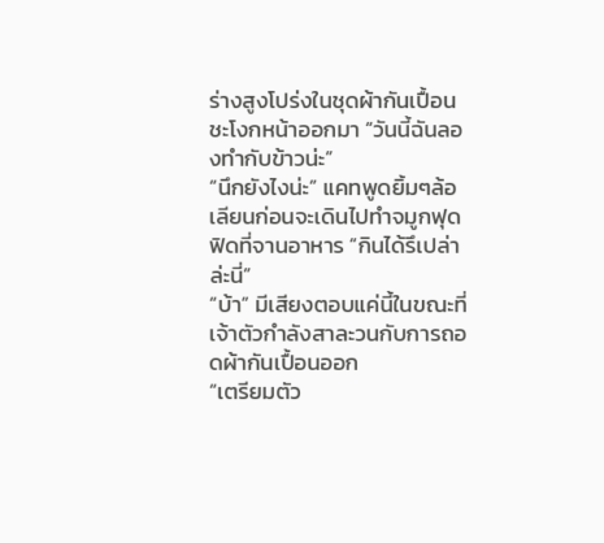ร่างสูงโปร่งในชุดผ้ากันเปื้อนชะโงกหน้าออกมา “วันนี้ฉันลองทำกับข้าวน่ะ”
“นึกยังไงน่ะ” แคทพูดยิ้มๆล้อเลียนก่อนจะเดินไปทำจมูกฟุดฟิดที่จานอาหาร “กินได้รึเปล่าล่ะนี่”
“บ้า” มีเสียงตอบแค่นี้ในขณะที่เจ้าตัวกำลังสาละวนกับการถอดผ้ากันเปื้อนออก
“เตรียมตัว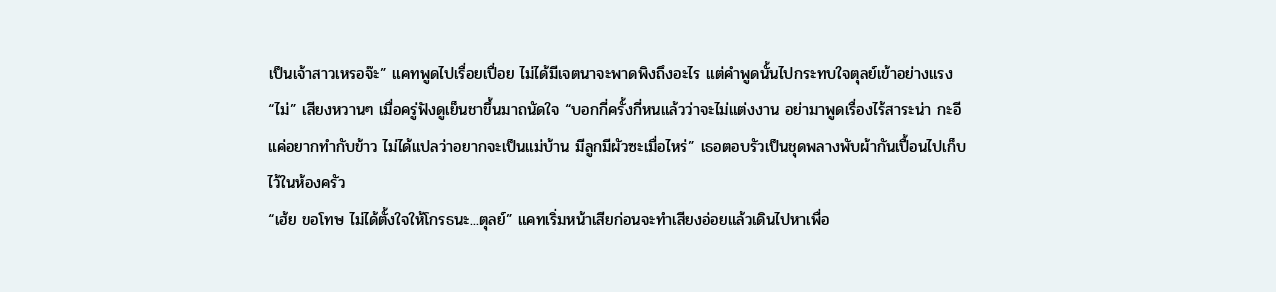เป็นเจ้าสาวเหรอจ๊ะ” แคทพูดไปเรื่อยเปื่อย ไม่ได้มีเจตนาจะพาดพิงถึงอะไร แต่คำพูดนั้นไปกระทบใจตุลย์เข้าอย่างแรง
“ไม่” เสียงหวานๆ เมื่อครู่ฟังดูเย็นชาขึ้นมาถนัดใจ “บอกกี่ครั้งกี่หนแล้วว่าจะไม่แต่งงาน อย่ามาพูดเรื่องไร้สาระน่า กะอีแค่อยากทำกับข้าว ไม่ได้แปลว่าอยากจะเป็นแม่บ้าน มีลูกมีผัวซะเมื่อไหร่” เธอตอบรัวเป็นชุดพลางพับผ้ากันเปื้อนไปเก็บไว้ในห้องครัว
“เฮ้ย ขอโทษ ไม่ได้ตั้งใจให้โกรธนะ...ตุลย์” แคทเริ่มหน้าเสียก่อนจะทำเสียงอ่อยแล้วเดินไปหาเพื่อ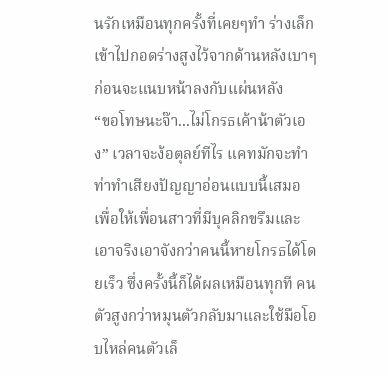นรักเหมือนทุกครั้งที่เคยๆทำ ร่างเล็กเข้าไปกอดร่างสูงไว้จากด้านหลังเบาๆ ก่อนจะแนบหน้าลงกับแผ่นหลัง
“ขอโทษนะจ๊า...ไม่โกรธเค้าน้าตัวเอง” เวลาจะง้อตุลย์ทีไร แคทมักจะทำท่าทำเสียงปัญญาอ่อนแบบนี้เสมอ เพื่อให้เพื่อนสาวที่มีบุคลิกขรึมและเอาจริงเอาจังกว่าคนนี้หายโกรธได้โดยเร็ว ซึ่งครั้งนี้ก็ได้ผลเหมือนทุกที คนตัวสูงกว่าหมุนตัวกลับมาและใช้มือโอบไหล่คนตัวเล็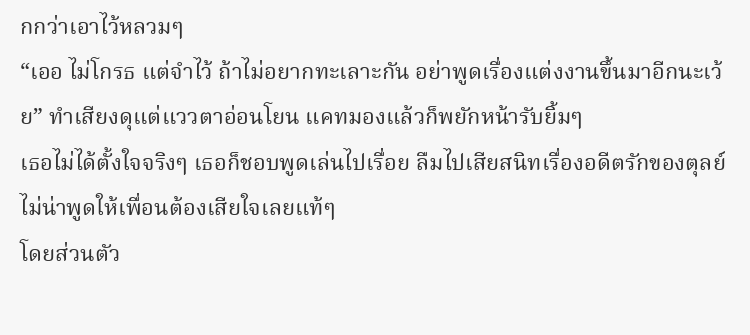กกว่าเอาไว้หลวมๆ
“เออ ไม่โกรธ แต่จำไว้ ถ้าไม่อยากทะเลาะกัน อย่าพูดเรื่องแต่งงานขึ้นมาอีกนะเว้ย” ทำเสียงดุแต่แววตาอ่อนโยน แคทมองแล้วก็พยักหน้ารับยิ้มๆ
เธอไม่ได้ตั้งใจจริงๆ เธอก็ชอบพูดเล่นไปเรื่อย ลืมไปเสียสนิทเรื่องอดีตรักของตุลย์ ไม่น่าพูดให้เพื่อนต้องเสียใจเลยแท้ๆ
โดยส่วนตัว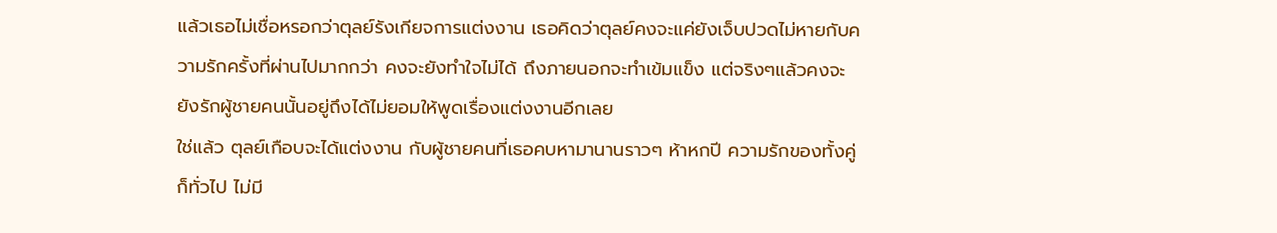แล้วเธอไม่เชื่อหรอกว่าตุลย์รังเกียจการแต่งงาน เธอคิดว่าตุลย์คงจะแค่ยังเจ็บปวดไม่หายกับความรักครั้งที่ผ่านไปมากกว่า คงจะยังทำใจไม่ได้ ถึงภายนอกจะทำเข้มแข็ง แต่จริงๆแล้วคงจะยังรักผู้ชายคนนั้นอยู่ถึงได้ไม่ยอมให้พูดเรื่องแต่งงานอีกเลย
ใช่แล้ว ตุลย์เกือบจะได้แต่งงาน กับผู้ชายคนที่เธอคบหามานานราวๆ ห้าหกปี ความรักของทั้งคู่ก็ทั่วไป ไม่มี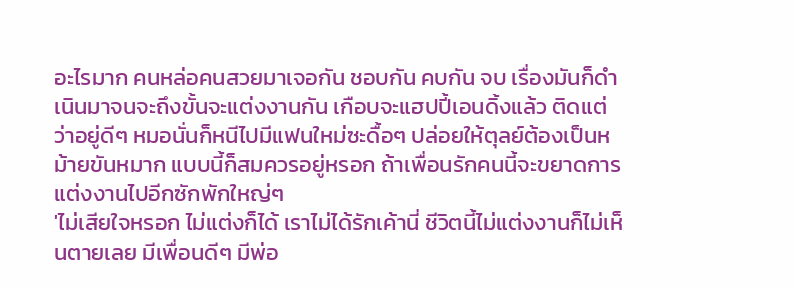อะไรมาก คนหล่อคนสวยมาเจอกัน ชอบกัน คบกัน จบ เรื่องมันก็ดำเนินมาจนจะถึงขั้นจะแต่งงานกัน เกือบจะแฮปปี้เอนดิ้งแล้ว ติดแต่ว่าอยู่ดีๆ หมอนั่นก็หนีไปมีแฟนใหม่ซะดื้อๆ ปล่อยให้ตุลย์ต้องเป็นหม้ายขันหมาก แบบนี้ก็สมควรอยู่หรอก ถ้าเพื่อนรักคนนี้จะขยาดการแต่งงานไปอีกซักพักใหญ่ๆ
'ไม่เสียใจหรอก ไม่แต่งก็ได้ เราไม่ได้รักเค้านี่ ชีวิตนี้ไม่แต่งงานก็ไม่เห็นตายเลย มีเพื่อนดีๆ มีพ่อ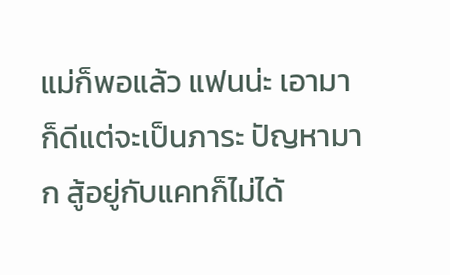แม่ก็พอแล้ว แฟนน่ะ เอามาก็ดีแต่จะเป็นภาระ ปัญหามาก สู้อยู่กับแคทก็ไม่ได้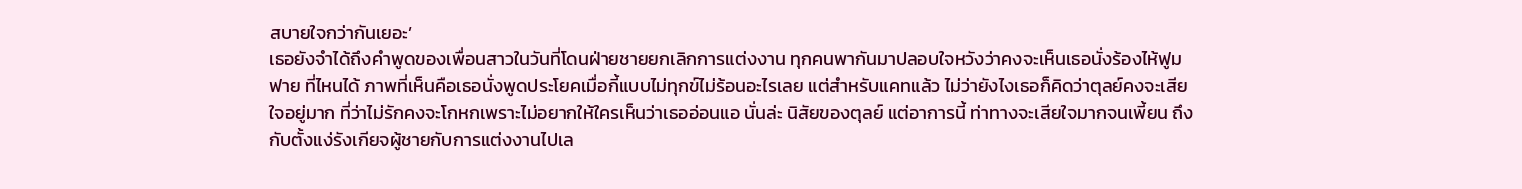สบายใจกว่ากันเยอะ’
เธอยังจำได้ถึงคำพูดของเพื่อนสาวในวันที่โดนฝ่ายชายยกเลิกการแต่งงาน ทุกคนพากันมาปลอบใจหวังว่าคงจะเห็นเธอนั่งร้องไห้ฟูมฟาย ที่ไหนได้ ภาพที่เห็นคือเธอนั่งพูดประโยคเมื่อกี้แบบไม่ทุกข์ไม่ร้อนอะไรเลย แต่สำหรับแคทแล้ว ไม่ว่ายังไงเธอก็คิดว่าตุลย์คงจะเสียใจอยู่มาก ที่ว่าไม่รักคงจะโกหกเพราะไม่อยากให้ใครเห็นว่าเธออ่อนแอ นั่นล่ะ นิสัยของตุลย์ แต่อาการนี้ ท่าทางจะเสียใจมากจนเพี้ยน ถึงกับตั้งแง่รังเกียจผู้ชายกับการแต่งงานไปเล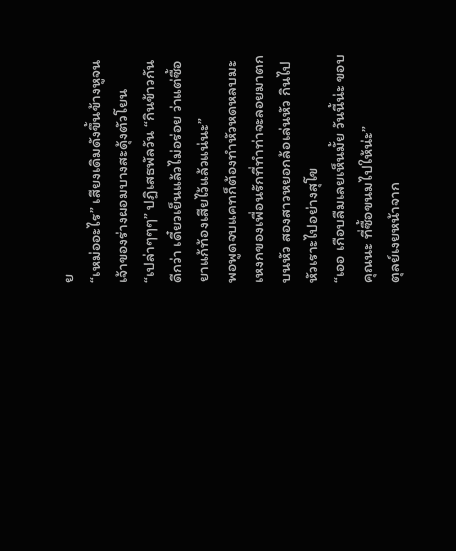ย
“เหม่ออะไร” เสียงเดิมดังขึ้นข้างหูจนเจ้าของร่างผอมบางสะดุ้งตัวโยน
“เปล่าๆๆๆ” ปฏิเสธพัลวัน “กินข้าวกันดีกว่า เดี๋ยวเย็นแล้วไม่อร่อย ว่าแต่ซื้อยาแก้ท้องเสียไว้แล้วแน่นะ”
พอพูดจบแคทก็ต้องทำหัวหดหลบมะเหงกของเพื่อนรักที่ทำท่าจะลอยมาตกบนหัว สองสาวหยอกล้อเล่นหัว กินไปหัวเราะไปอย่างสุโข
“เออ เกือบลืมเลยเห็นมั้ย วันนี้น่ะ ขอบคุณนะ ที่ซื้อขนมไปให้น่ะ”
ตุลย์เงยหน้าจาก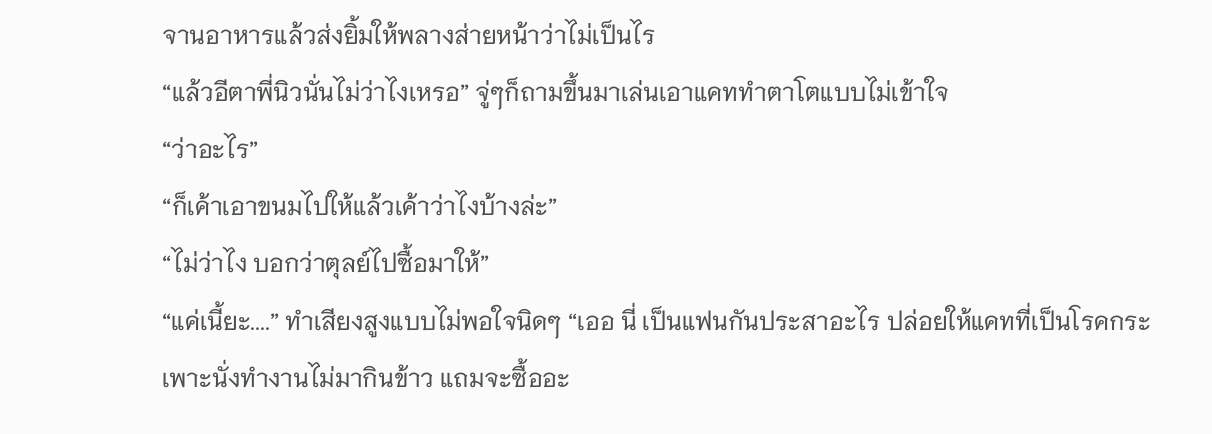จานอาหารแล้วส่งยิ้มให้พลางส่ายหน้าว่าไม่เป็นไร
“แล้วอีตาพี่นิวนั่นไม่ว่าไงเหรอ” จู่ๆก็ถามขึ้นมาเล่นเอาแคททำตาโตแบบไม่เข้าใจ
“ว่าอะไร”
“ก็เค้าเอาขนมไปให้แล้วเค้าว่าไงบ้างล่ะ”
“ไม่ว่าไง บอกว่าตุลย์ไปซื้อมาให้”
“แค่เนี้ยะ....” ทำเสียงสูงแบบไม่พอใจนิดๆ “เออ นี่ เป็นแฟนกันประสาอะไร ปล่อยให้แคทที่เป็นโรคกระเพาะนั่งทำงานไม่มากินข้าว แถมจะซื้ออะ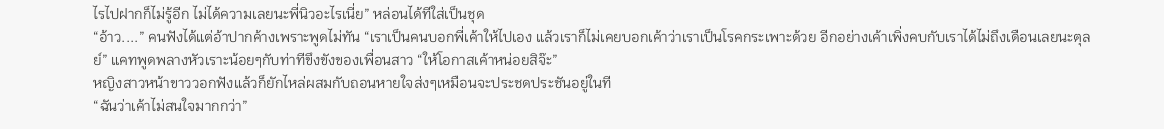ไรไปฝากก็ไม่รู้อีก ไม่ได้ความเลยนะพี่นิวอะไรเนี่ย” หล่อนได้ทีใส่เป็นชุด
“อ้าว....” คนฟังได้แต่อ้าปากค้างเพราะพูดไม่ทัน “เราเป็นคนบอกพี่เค้าให้ไปเอง แล้วเราก็ไม่เคยบอกเค้าว่าเราเป็นโรคกระเพาะด้วย อีกอย่างเค้าเพิ่งคบกับเราได้ไม่ถึงเดือนเลยนะตุลย์” แคทพูดพลางหัวเราะน้อยๆกับท่าทีขึงขังของเพื่อนสาว “ให้โอกาสเค้าหน่อยสิจ๊ะ”
หญิงสาวหน้าขาววอกฟังแล้วก็ยักไหล่ผสมกับถอนหายใจส่งๆเหมือนจะประชดประชันอยู่ในที
“ฉันว่าเค้าไม่สนใจมากกว่า”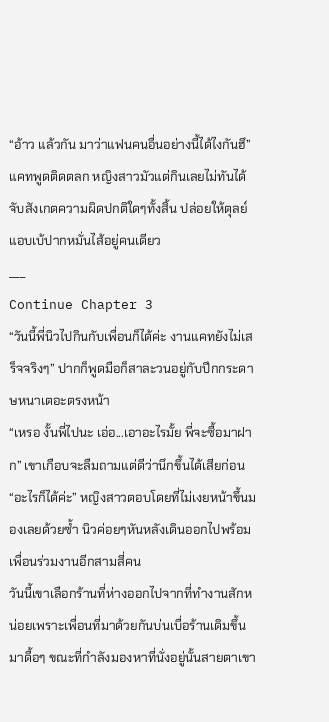“อ้าว แล้วกัน มาว่าแฟนคนอื่นอย่างนี้ได้ไงกันฮึ” แคทพูดติดตลก หญิงสาวมัวแต่กินเลยไม่ทันได้จับสังเกตความผิดปกติใดๆทั้งสิ้น ปล่อยให้ตุลย์แอบเบ้ปากหมั่นไส้อยู่คนเดียว
___
Continue Chapter 3
“วันนี้พี่นิวไปกินกับเพื่อนก็ได้ค่ะ งานแคทยังไม่เสร็จจริงๆ” ปากก็พูดมือก็สาละวนอยู่กับปึกกระดาษหนาเตอะตรงหน้า
“เหรอ งั้นพี่ไปนะ เอ่อ...เอาอะไรมั้ย พี่จะซื้อมาฝาก” เขาเกือบจะลืมถามแต่ดีว่านึกขึ้นได้เสียก่อน
“อะไรก็ได้ค่ะ” หญิงสาวตอบโดยที่ไม่เงยหน้าขึ้นมองเลยด้วยซ้ำ นิวค่อยๆหันหลังเดินออกไปพร้อมเพื่อนร่วมงานอีกสามสี่คน
วันนี้เขาเลือกร้านที่ห่างออกไปจากที่ทำงานสักหน่อยเพราะเพื่อนที่มาด้วยกันบ่นเบื่อร้านเดิมขึ้นมาดื้อๆ ขณะที่กำลังมองหาที่นั่งอยู่นั้นสายตาเขา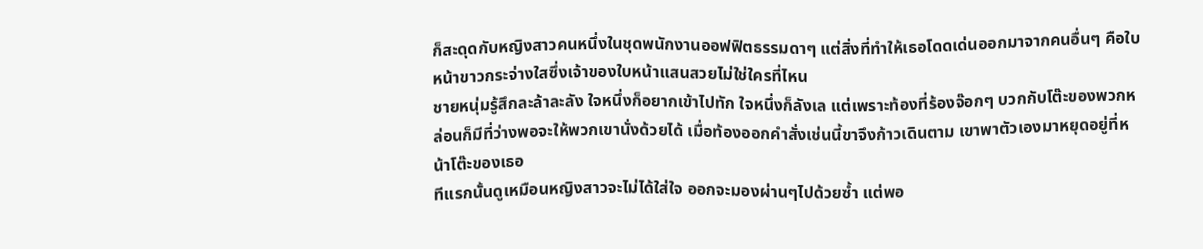ก็สะดุดกับหญิงสาวคนหนึ่งในชุดพนักงานออฟฟิตธรรมดาๆ แต่สิ่งที่ทำให้เธอโดดเด่นออกมาจากคนอื่นๆ คือใบหน้าขาวกระจ่างใสซึ่งเจ้าของใบหน้าแสนสวยไม่ใช่ใครที่ไหน
ชายหนุ่มรู้สึกละล้าละลัง ใจหนึ่งก็อยากเข้าไปทัก ใจหนึ่งก็ลังเล แต่เพราะท้องที่ร้องจ๊อกๆ บวกกับโต๊ะของพวกหล่อนก็มีที่ว่างพอจะให้พวกเขานั่งด้วยได้ เมื่อท้องออกคำสั่งเช่นนี้ขาจึงก้าวเดินตาม เขาพาตัวเองมาหยุดอยู่ที่หน้าโต๊ะของเธอ
ทีแรกนั้นดูเหมือนหญิงสาวจะไม่ได้ใส่ใจ ออกจะมองผ่านๆไปด้วยซ้ำ แต่พอ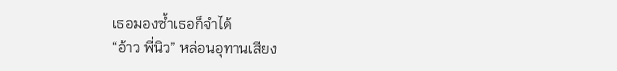เธอมองซ้ำเธอก็จำได้
“อ้าว พี่นิว” หล่อนอุทานเสียง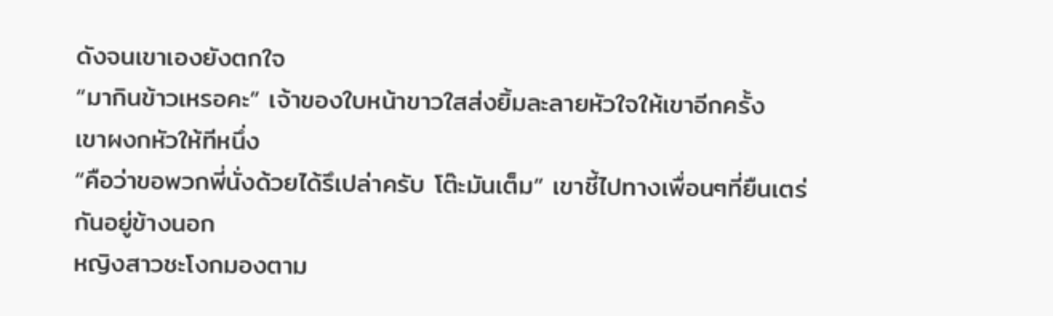ดังจนเขาเองยังตกใจ
“มากินข้าวเหรอคะ” เจ้าของใบหน้าขาวใสส่งยิ้มละลายหัวใจให้เขาอีกครั้ง
เขาผงกหัวให้ทีหนึ่ง
“คือว่าขอพวกพี่นั่งด้วยได้รึเปล่าครับ โต๊ะมันเต็ม” เขาชี้ไปทางเพื่อนๆที่ยืนเตร่กันอยู่ข้างนอก
หญิงสาวชะโงกมองตาม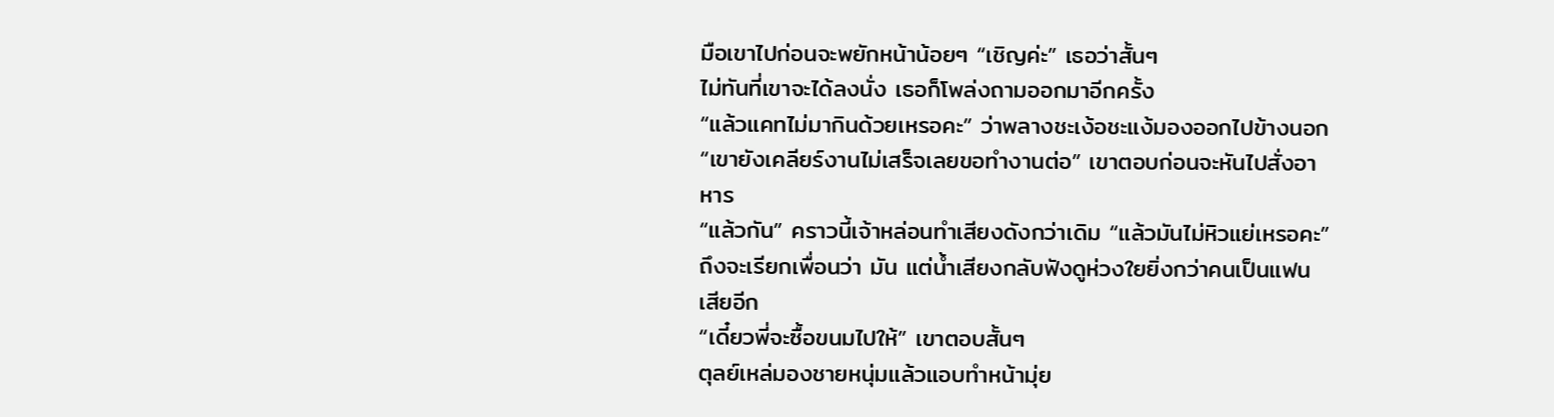มือเขาไปก่อนจะพยักหน้าน้อยๆ “เชิญค่ะ” เธอว่าสั้นๆ
ไม่ทันที่เขาจะได้ลงนั่ง เธอก็โพล่งถามออกมาอีกครั้ง
“แล้วแคทไม่มากินด้วยเหรอคะ” ว่าพลางชะเง้อชะแง้มองออกไปข้างนอก
“เขายังเคลียร์งานไม่เสร็จเลยขอทำงานต่อ” เขาตอบก่อนจะหันไปสั่งอาหาร
“แล้วกัน” คราวนี้เจ้าหล่อนทำเสียงดังกว่าเดิม “แล้วมันไม่หิวแย่เหรอคะ” ถึงจะเรียกเพื่อนว่า มัน แต่น้ำเสียงกลับฟังดูห่วงใยยิ่งกว่าคนเป็นแฟนเสียอีก
“เดี๋ยวพี่จะซื้อขนมไปให้” เขาตอบสั้นๆ
ตุลย์เหล่มองชายหนุ่มแล้วแอบทำหน้ามุ่ย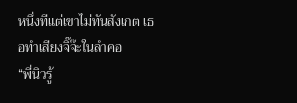หนึ่งทีแต่เขาไม่ทันสังเกต เธอทำเสียงจิ๊จ๊ะในลำคอ
“พี่นิวรู้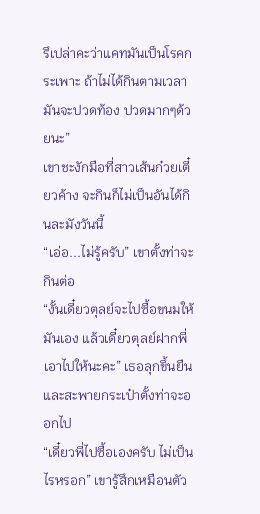รึเปล่าคะว่าแคทมันเป็นโรคกระเพาะ ถ้าไม่ได้กินตามเวลามันจะปวดท้อง ปวดมากๆด้วยนะ”
เขาชะงักมือที่สาวเส้นก๋วยเตี๋ยวค้าง จะกินก็ไม่เป็นอันได้กินละมังวันนี้
“เอ่อ...ไม่รู้ครับ” เขาตั้งท่าจะกินต่อ
“งั้นเดี๋ยวตุลย์จะไปซื้อขนมให้มันเอง แล้วเดี๋ยวตุลย์ฝากพี่เอาไปให้นะคะ” เธอลุกขึ้นยืนและสะพายกระเป๋าตั้งท่าจะออกไป
“เดี๋ยวพี่ไปซื้อเองครับ ไม่เป็นไรหรอก” เขารู้สึกเหมือนตัว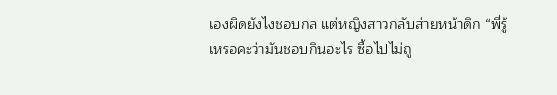เองผิดยังไงชอบกล แต่หญิงสาวกลับส่ายหน้าดิก “พี่รู้เหรอคะว่ามันชอบกินอะไร ซื้อไปไม่ถู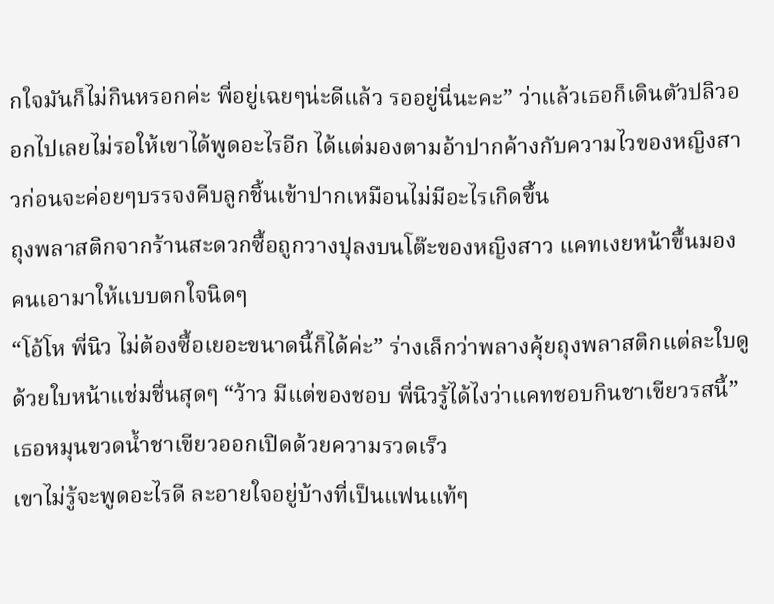กใจมันก็ไม่กินหรอกค่ะ พี่อยู่เฉยๆน่ะดีแล้ว รออยู่นี่นะคะ” ว่าแล้วเธอก็เดินตัวปลิวออกไปเลยไม่รอให้เขาได้พูดอะไรอีก ได้แต่มองตามอ้าปากค้างกับความไวของหญิงสาวก่อนจะค่อยๆบรรจงคีบลูกชิ้นเข้าปากเหมือนไม่มีอะไรเกิดขึ้น
ถุงพลาสติกจากร้านสะดวกซื้อถูกวางปุลงบนโต๊ะของหญิงสาว แคทเงยหน้าขึ้นมองคนเอามาให้แบบตกใจนิดๆ
“โอ้โห พี่นิว ไม่ต้องซื้อเยอะขนาดนี้ก็ได้ค่ะ” ร่างเล็กว่าพลางคุ้ยถุงพลาสติกแต่ละใบดูด้วยใบหน้าแช่มชื่นสุดๆ “ว้าว มีแต่ของชอบ พี่นิวรู้ได้ไงว่าแคทชอบกินชาเขียวรสนี้” เธอหมุนขวดน้ำชาเขียวออกเปิดด้วยความรวดเร็ว
เขาไม่รู้จะพูดอะไรดี ละอายใจอยู่บ้างที่เป็นแฟนแท้ๆ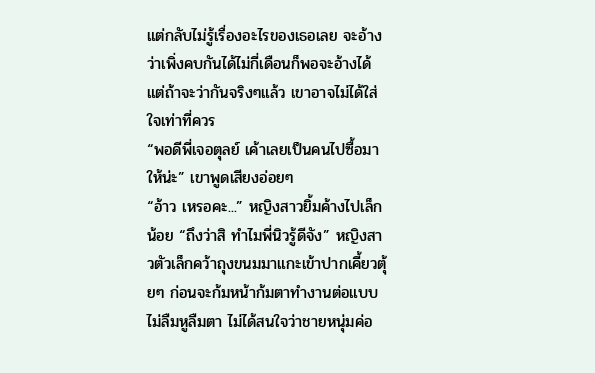แต่กลับไม่รู้เรื่องอะไรของเธอเลย จะอ้างว่าเพิ่งคบกันได้ไม่กี่เดือนก็พอจะอ้างได้ แต่ถ้าจะว่ากันจริงๆแล้ว เขาอาจไม่ได้ใส่ใจเท่าที่ควร
“พอดีพี่เจอตุลย์ เค้าเลยเป็นคนไปซื้อมาให้น่ะ” เขาพูดเสียงอ่อยๆ
“อ้าว เหรอคะ...” หญิงสาวยิ้มค้างไปเล็กน้อย “ถึงว่าสิ ทำไมพี่นิวรู้ดีจัง” หญิงสาวตัวเล็กคว้าถุงขนมมาแกะเข้าปากเคี้ยวตุ้ยๆ ก่อนจะก้มหน้าก้มตาทำงานต่อแบบไม่ลืมหูลืมตา ไม่ได้สนใจว่าชายหนุ่มค่อ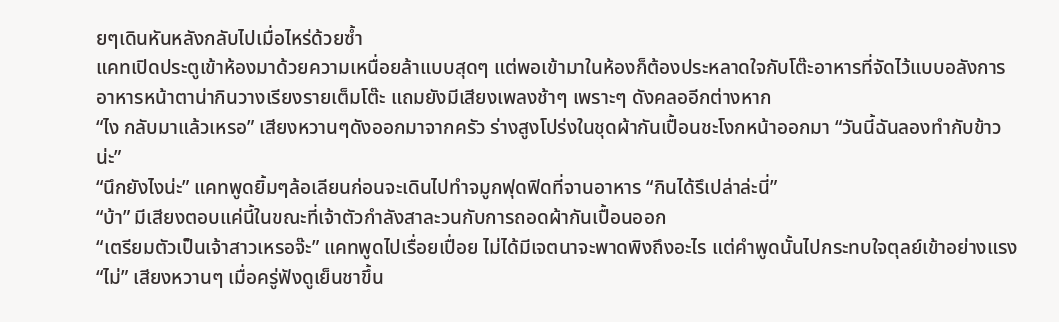ยๆเดินหันหลังกลับไปเมื่อไหร่ด้วยซ้ำ
แคทเปิดประตูเข้าห้องมาด้วยความเหนื่อยล้าแบบสุดๆ แต่พอเข้ามาในห้องก็ต้องประหลาดใจกับโต๊ะอาหารที่จัดไว้แบบอลังการ อาหารหน้าตาน่ากินวางเรียงรายเต็มโต๊ะ แถมยังมีเสียงเพลงช้าๆ เพราะๆ ดังคลออีกต่างหาก
“ไง กลับมาแล้วเหรอ” เสียงหวานๆดังออกมาจากครัว ร่างสูงโปร่งในชุดผ้ากันเปื้อนชะโงกหน้าออกมา “วันนี้ฉันลองทำกับข้าวน่ะ”
“นึกยังไงน่ะ” แคทพูดยิ้มๆล้อเลียนก่อนจะเดินไปทำจมูกฟุดฟิดที่จานอาหาร “กินได้รึเปล่าล่ะนี่”
“บ้า” มีเสียงตอบแค่นี้ในขณะที่เจ้าตัวกำลังสาละวนกับการถอดผ้ากันเปื้อนออก
“เตรียมตัวเป็นเจ้าสาวเหรอจ๊ะ” แคทพูดไปเรื่อยเปื่อย ไม่ได้มีเจตนาจะพาดพิงถึงอะไร แต่คำพูดนั้นไปกระทบใจตุลย์เข้าอย่างแรง
“ไม่” เสียงหวานๆ เมื่อครู่ฟังดูเย็นชาขึ้น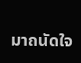มาถนัดใจ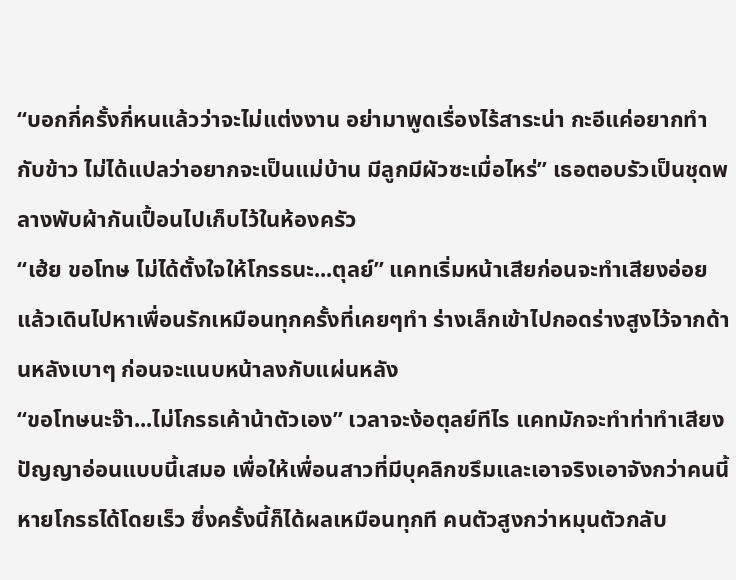“บอกกี่ครั้งกี่หนแล้วว่าจะไม่แต่งงาน อย่ามาพูดเรื่องไร้สาระน่า กะอีแค่อยากทำกับข้าว ไม่ได้แปลว่าอยากจะเป็นแม่บ้าน มีลูกมีผัวซะเมื่อไหร่” เธอตอบรัวเป็นชุดพลางพับผ้ากันเปื้อนไปเก็บไว้ในห้องครัว
“เฮ้ย ขอโทษ ไม่ได้ตั้งใจให้โกรธนะ...ตุลย์” แคทเริ่มหน้าเสียก่อนจะทำเสียงอ่อยแล้วเดินไปหาเพื่อนรักเหมือนทุกครั้งที่เคยๆทำ ร่างเล็กเข้าไปกอดร่างสูงไว้จากด้านหลังเบาๆ ก่อนจะแนบหน้าลงกับแผ่นหลัง
“ขอโทษนะจ๊า...ไม่โกรธเค้าน้าตัวเอง” เวลาจะง้อตุลย์ทีไร แคทมักจะทำท่าทำเสียงปัญญาอ่อนแบบนี้เสมอ เพื่อให้เพื่อนสาวที่มีบุคลิกขรึมและเอาจริงเอาจังกว่าคนนี้หายโกรธได้โดยเร็ว ซึ่งครั้งนี้ก็ได้ผลเหมือนทุกที คนตัวสูงกว่าหมุนตัวกลับ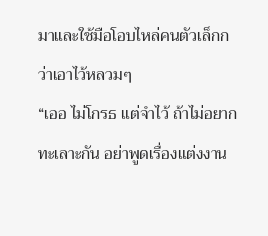มาและใช้มือโอบไหล่คนตัวเล็กกว่าเอาไว้หลวมๆ
“เออ ไม่โกรธ แต่จำไว้ ถ้าไม่อยากทะเลาะกัน อย่าพูดเรื่องแต่งงาน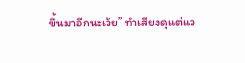ขึ้นมาอีกนะเว้ย” ทำเสียงดุแต่แว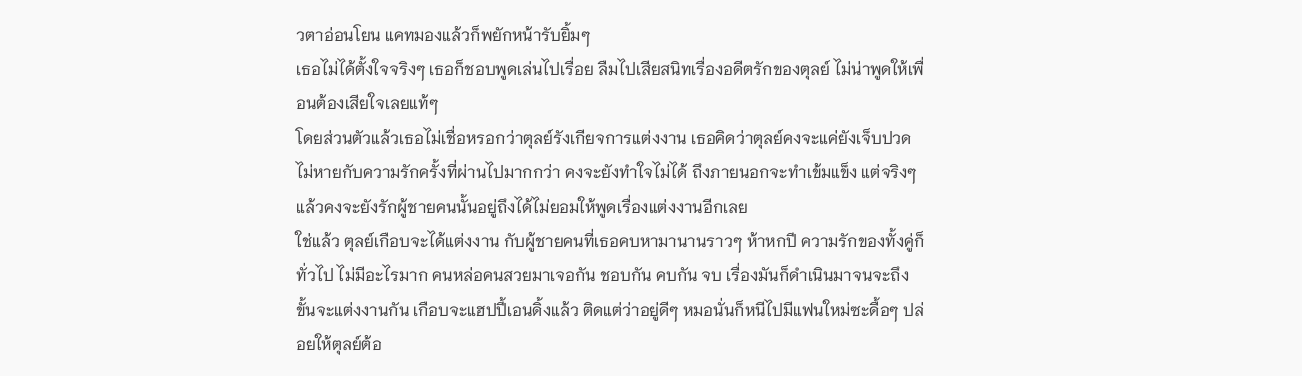วตาอ่อนโยน แคทมองแล้วก็พยักหน้ารับยิ้มๆ
เธอไม่ได้ตั้งใจจริงๆ เธอก็ชอบพูดเล่นไปเรื่อย ลืมไปเสียสนิทเรื่องอดีตรักของตุลย์ ไม่น่าพูดให้เพื่อนต้องเสียใจเลยแท้ๆ
โดยส่วนตัวแล้วเธอไม่เชื่อหรอกว่าตุลย์รังเกียจการแต่งงาน เธอคิดว่าตุลย์คงจะแค่ยังเจ็บปวดไม่หายกับความรักครั้งที่ผ่านไปมากกว่า คงจะยังทำใจไม่ได้ ถึงภายนอกจะทำเข้มแข็ง แต่จริงๆแล้วคงจะยังรักผู้ชายคนนั้นอยู่ถึงได้ไม่ยอมให้พูดเรื่องแต่งงานอีกเลย
ใช่แล้ว ตุลย์เกือบจะได้แต่งงาน กับผู้ชายคนที่เธอคบหามานานราวๆ ห้าหกปี ความรักของทั้งคู่ก็ทั่วไป ไม่มีอะไรมาก คนหล่อคนสวยมาเจอกัน ชอบกัน คบกัน จบ เรื่องมันก็ดำเนินมาจนจะถึงขั้นจะแต่งงานกัน เกือบจะแฮปปี้เอนดิ้งแล้ว ติดแต่ว่าอยู่ดีๆ หมอนั่นก็หนีไปมีแฟนใหม่ซะดื้อๆ ปล่อยให้ตุลย์ต้อ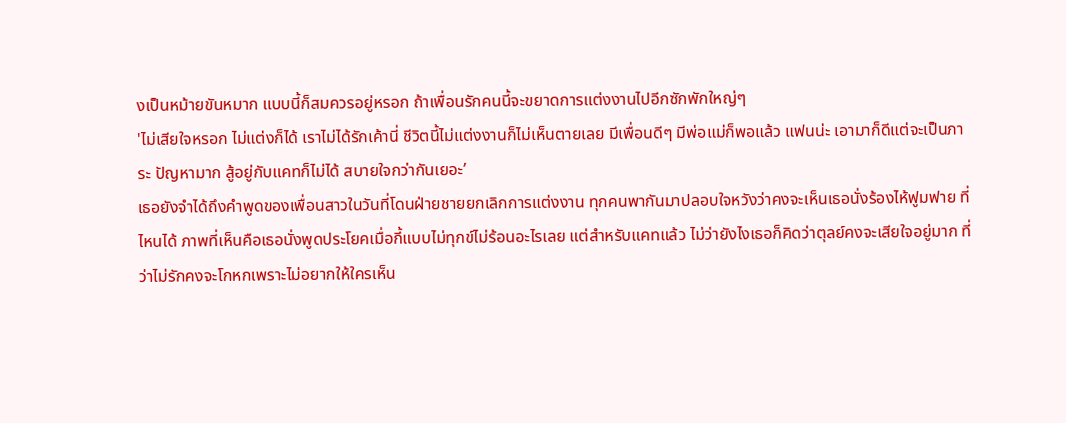งเป็นหม้ายขันหมาก แบบนี้ก็สมควรอยู่หรอก ถ้าเพื่อนรักคนนี้จะขยาดการแต่งงานไปอีกซักพักใหญ่ๆ
'ไม่เสียใจหรอก ไม่แต่งก็ได้ เราไม่ได้รักเค้านี่ ชีวิตนี้ไม่แต่งงานก็ไม่เห็นตายเลย มีเพื่อนดีๆ มีพ่อแม่ก็พอแล้ว แฟนน่ะ เอามาก็ดีแต่จะเป็นภาระ ปัญหามาก สู้อยู่กับแคทก็ไม่ได้ สบายใจกว่ากันเยอะ’
เธอยังจำได้ถึงคำพูดของเพื่อนสาวในวันที่โดนฝ่ายชายยกเลิกการแต่งงาน ทุกคนพากันมาปลอบใจหวังว่าคงจะเห็นเธอนั่งร้องไห้ฟูมฟาย ที่ไหนได้ ภาพที่เห็นคือเธอนั่งพูดประโยคเมื่อกี้แบบไม่ทุกข์ไม่ร้อนอะไรเลย แต่สำหรับแคทแล้ว ไม่ว่ายังไงเธอก็คิดว่าตุลย์คงจะเสียใจอยู่มาก ที่ว่าไม่รักคงจะโกหกเพราะไม่อยากให้ใครเห็น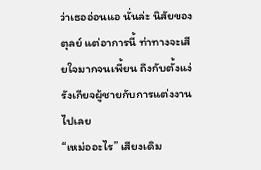ว่าเธออ่อนแอ นั่นล่ะ นิสัยของตุลย์ แต่อาการนี้ ท่าทางจะเสียใจมากจนเพี้ยน ถึงกับตั้งแง่รังเกียจผู้ชายกับการแต่งงานไปเลย
“เหม่ออะไร” เสียงเดิม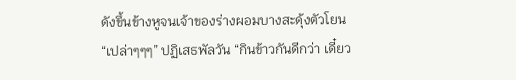ดังขึ้นข้างหูจนเจ้าของร่างผอมบางสะดุ้งตัวโยน
“เปล่าๆๆๆ” ปฏิเสธพัลวัน “กินข้าวกันดีกว่า เดี๋ยว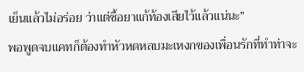เย็นแล้วไม่อร่อย ว่าแต่ซื้อยาแก้ท้องเสียไว้แล้วแน่นะ”
พอพูดจบแคทก็ต้องทำหัวหดหลบมะเหงกของเพื่อนรักที่ทำท่าจะ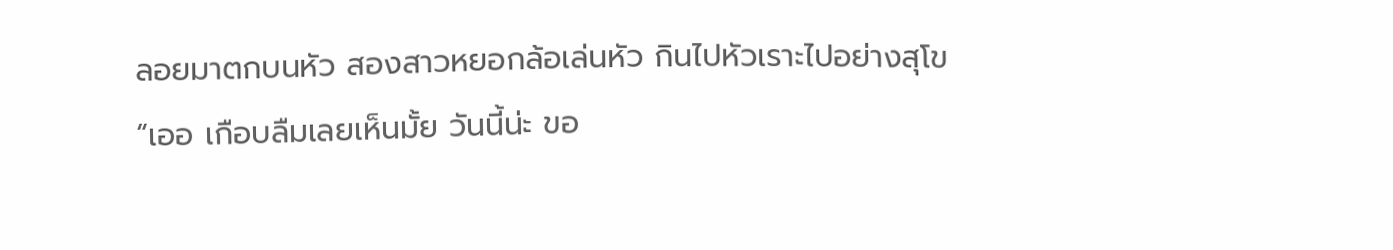ลอยมาตกบนหัว สองสาวหยอกล้อเล่นหัว กินไปหัวเราะไปอย่างสุโข
“เออ เกือบลืมเลยเห็นมั้ย วันนี้น่ะ ขอ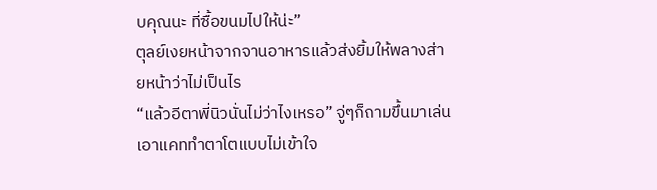บคุณนะ ที่ซื้อขนมไปให้น่ะ”
ตุลย์เงยหน้าจากจานอาหารแล้วส่งยิ้มให้พลางส่ายหน้าว่าไม่เป็นไร
“แล้วอีตาพี่นิวนั่นไม่ว่าไงเหรอ” จู่ๆก็ถามขึ้นมาเล่นเอาแคททำตาโตแบบไม่เข้าใจ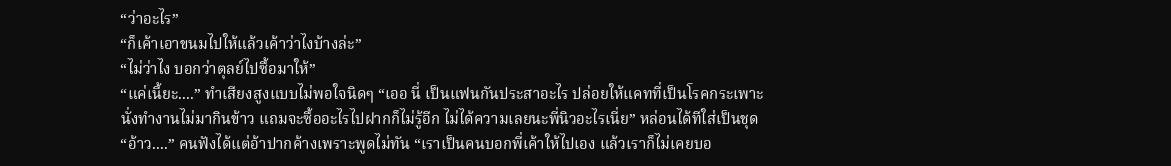“ว่าอะไร”
“ก็เค้าเอาขนมไปให้แล้วเค้าว่าไงบ้างล่ะ”
“ไม่ว่าไง บอกว่าตุลย์ไปซื้อมาให้”
“แค่เนี้ยะ....” ทำเสียงสูงแบบไม่พอใจนิดๆ “เออ นี่ เป็นแฟนกันประสาอะไร ปล่อยให้แคทที่เป็นโรคกระเพาะนั่งทำงานไม่มากินข้าว แถมจะซื้ออะไรไปฝากก็ไม่รู้อีก ไม่ได้ความเลยนะพี่นิวอะไรเนี่ย” หล่อนได้ทีใส่เป็นชุด
“อ้าว....” คนฟังได้แต่อ้าปากค้างเพราะพูดไม่ทัน “เราเป็นคนบอกพี่เค้าให้ไปเอง แล้วเราก็ไม่เคยบอ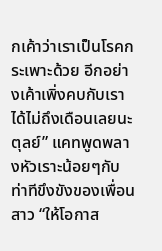กเค้าว่าเราเป็นโรคกระเพาะด้วย อีกอย่างเค้าเพิ่งคบกับเราได้ไม่ถึงเดือนเลยนะตุลย์” แคทพูดพลางหัวเราะน้อยๆกับท่าทีขึงขังของเพื่อนสาว “ให้โอกาส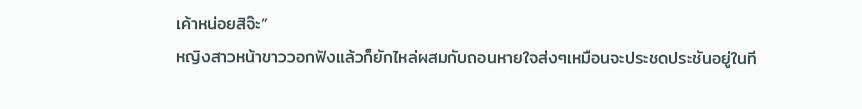เค้าหน่อยสิจ๊ะ”
หญิงสาวหน้าขาววอกฟังแล้วก็ยักไหล่ผสมกับถอนหายใจส่งๆเหมือนจะประชดประชันอยู่ในที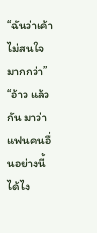“ฉันว่าเค้าไม่สนใจมากกว่า”
“อ้าว แล้วกัน มาว่าแฟนคนอื่นอย่างนี้ได้ไง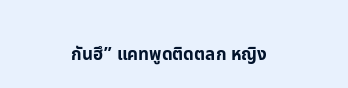กันฮึ” แคทพูดติดตลก หญิง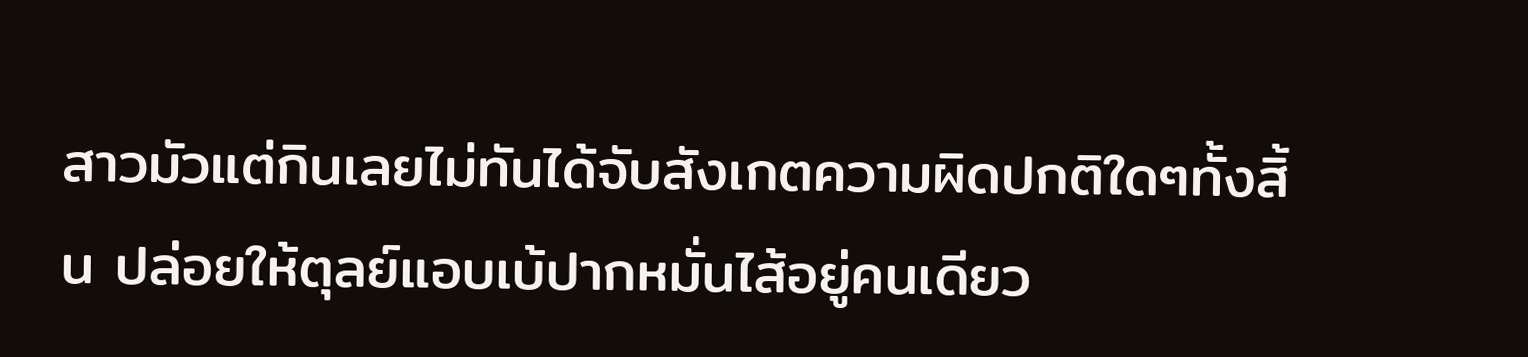สาวมัวแต่กินเลยไม่ทันได้จับสังเกตความผิดปกติใดๆทั้งสิ้น ปล่อยให้ตุลย์แอบเบ้ปากหมั่นไส้อยู่คนเดียว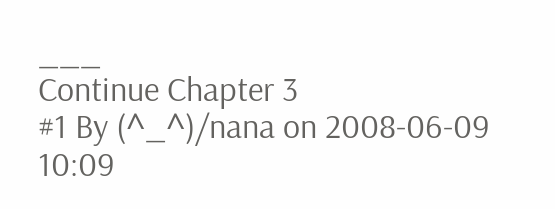___
Continue Chapter 3
#1 By (^_^)/nana on 2008-06-09 10:09